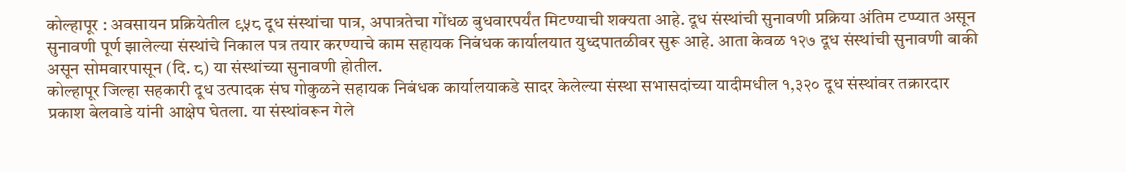कोल्हापूर : अवसायन प्रक्रियेतील ९५८ दूध संस्थांचा पात्र, अपात्रतेचा गोंधळ बुधवारपर्यंत मिटण्याची शक्यता आहे. दूध संस्थांची सुनावणी प्रक्रिया अंतिम टप्प्यात असून सुनावणी पूर्ण झालेल्या संस्थांचे निकाल पत्र तयार करण्याचे काम सहायक निबंधक कार्यालयात युध्दपातळीवर सुरू आहे. आता केवळ १२७ दूध संस्थांची सुनावणी बाकी असून सोमवारपासून (दि. ८) या संस्थांच्या सुनावणी होतील.
कोल्हापूर जिल्हा सहकारी दूध उत्पादक संघ गोकुळने सहायक निबंधक कार्यालयाकडे सादर केलेल्या संस्था सभासदांच्या यादीमधील १,३२० दूध संस्थांवर तक्रारदार प्रकाश बेलवाडे यांनी आक्षेप घेतला. या संस्थांवरून गेले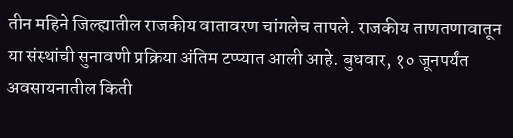तीन महिने जिल्ह्यातील राजकीय वातावरण चांगलेच तापले. राजकीय ताणतणावातून या संस्थांची सुनावणी प्रक्रिया अंतिम टप्प्यात आली आहे. बुधवार, १० जूनपर्यंत अवसायनातील किती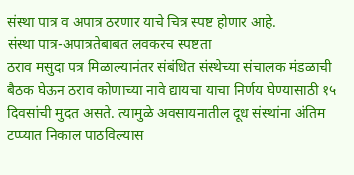संस्था पात्र व अपात्र ठरणार याचे चित्र स्पष्ट होणार आहे.
संस्था पात्र-अपात्रतेबाबत लवकरच स्पष्टता
ठराव मसुदा पत्र मिळाल्यानंतर संबंधित संस्थेच्या संचालक मंडळाची बैठक घेऊन ठराव कोणाच्या नावे द्यायचा याचा निर्णय घेण्यासाठी १५ दिवसांची मुदत असते. त्यामुळे अवसायनातील दूध संस्थांना अंतिम टप्प्यात निकाल पाठविल्यास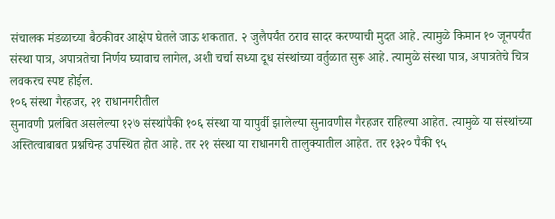संचालक मंडळाच्या बैठकीवर आक्षेप घेतले जाऊ शकतात. २ जुलैपर्यंत ठराव सादर करण्याची मुदत आहे. त्यामुळे किमान १० जूनपर्यंत संस्था पात्र, अपात्रतेचा निर्णय घ्यावाच लागेल, अशी चर्चा सध्या दूध संस्थांच्या वर्तुळात सुरू आहे. त्यामुळे संस्था पात्र, अपात्रतेचे चित्र लवकरच स्पष्ट होईल.
१०६ संस्था गैरहजर, २१ राधानगरीतील
सुनावणी प्रलंबित असलेल्या १२७ संस्थांपैकी १०६ संस्था या यापुर्वी झालेल्या सुनावणीस गैरहजर राहिल्या आहेत. त्यामुळे या संस्थांच्या अस्तित्वाबाबत प्रश्नचिन्ह उपस्थित होत आहे. तर २१ संस्था या राधानगरी तालुक्यातील आहेत. तर १३२० पैकी ९५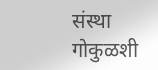संस्था गोकुळशी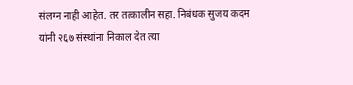संलग्न नाही आहेत. तर तत्कालीन सहा. निबंधक सुजय कदम यांनी २६७ संस्थांना निकाल देत त्या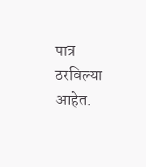पात्र ठरविल्या आहेत.